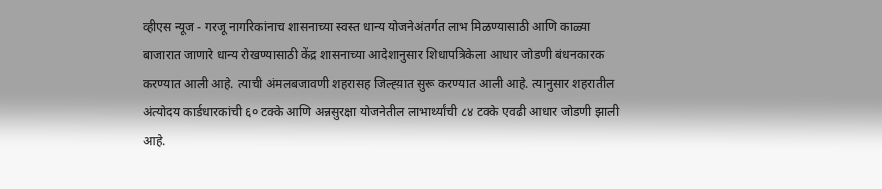व्हीएस न्यूज - गरजू नागरिकांनाच शासनाच्या स्वस्त धान्य योजनेअंतर्गत लाभ मिळण्यासाठी आणि काळ्या बाजारात जाणारे धान्य रोखण्यासाठी केंद्र शासनाच्या आदेशानुसार शिधापत्रिकेला आधार जोडणी बंधनकारक करण्यात आली आहे. त्याची अंमलबजावणी शहरासह जिल्ह्य़ात सुरू करण्यात आली आहे. त्यानुसार शहरातील अंत्योदय कार्डधारकांची ६० टक्के आणि अन्नसुरक्षा योजनेतील लाभार्थ्यांची ८४ टक्के एवढी आधार जोडणी झाली आहे.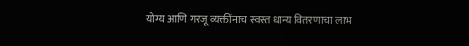योग्य आणि गरजू व्यक्तींनाच स्वस्त धान्य वितरणाचा लाभ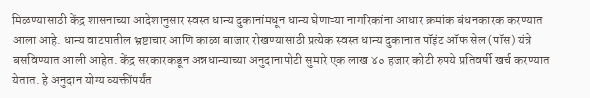मिळण्यासाठी केंद्र शासनाच्या आदेशानुसार स्वस्त धान्य दुकानांमधून धान्य घेणाऱ्या नागरिकांना आधार क्रमांक बंधनकारक करण्यात आला आहे. धान्य वाटपातील भ्रष्टाचार आणि काळा बाजार रोखण्यासाठी प्रत्येक स्वस्त धान्य दुकानात पॉइंट ऑफ सेल (पॉस) यंत्रे बसविण्यात आली आहेत. केंद्र सरकारकडून अन्नधान्याच्या अनुदानापोटी सुमारे एक लाख ४० हजार कोटी रुपये प्रतिवर्षी खर्च करण्यात येतात. हे अनुदान योग्य व्यक्तींपर्यंत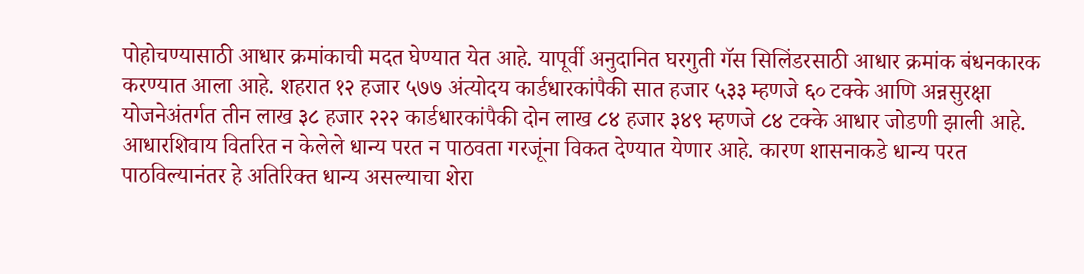पोहोचण्यासाठी आधार क्रमांकाची मदत घेण्यात येत आहे. यापूर्वी अनुदानित घरगुती गॅस सिलिंडरसाठी आधार क्रमांक बंधनकारक करण्यात आला आहे. शहरात १२ हजार ५७७ अंत्योदय कार्डधारकांपैकी सात हजार ५३३ म्हणजे ६० टक्के आणि अन्नसुरक्षा योजनेअंतर्गत तीन लाख ३८ हजार २२२ कार्डधारकांपैकी दोन लाख ८४ हजार ३४९ म्हणजे ८४ टक्के आधार जोडणी झाली आहे.
आधारशिवाय वितरित न केलेले धान्य परत न पाठवता गरजूंना विकत देण्यात येणार आहे. कारण शासनाकडे धान्य परत पाठविल्यानंतर हे अतिरिक्त धान्य असल्याचा शेरा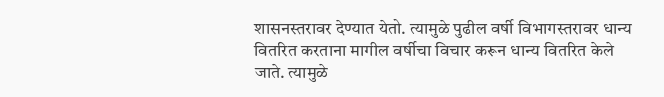शासनस्तरावर देण्यात येतो. त्यामुळे पुढील वर्षी विभागस्तरावर धान्य वितरित करताना मागील वर्षीचा विचार करून धान्य वितरित केले जाते. त्यामुळे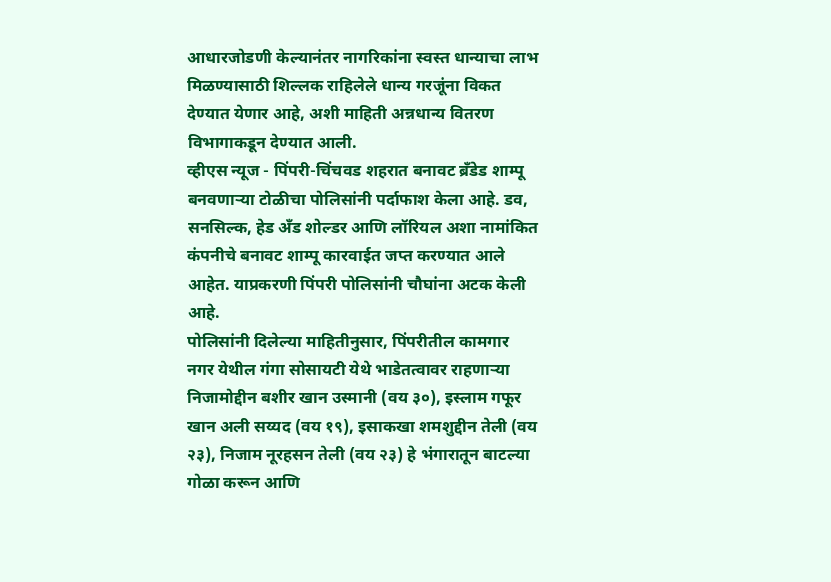आधारजोडणी केल्यानंतर नागरिकांना स्वस्त धान्याचा लाभ मिळण्यासाठी शिल्लक राहिलेले धान्य गरजूंना विकत देण्यात येणार आहे, अशी माहिती अन्नधान्य वितरण विभागाकडून देण्यात आली.
व्हीएस न्यूज - पिंपरी-चिंचवड शहरात बनावट ब्रँडेड शाम्पू बनवणाऱ्या टोळीचा पोलिसांनी पर्दाफाश केला आहे. डव, सनसिल्क, हेड अँड शोल्डर आणि लॉरियल अशा नामांकित कंपनीचे बनावट शाम्पू कारवाईत जप्त करण्यात आले आहेत. याप्रकरणी पिंपरी पोलिसांनी चौघांना अटक केली आहे.
पोलिसांनी दिलेल्या माहितीनुसार, पिंपरीतील कामगार नगर येथील गंगा सोसायटी येथे भाडेतत्वावर राहणाऱ्या निजामोद्दीन बशीर खान उस्मानी (वय ३०), इस्लाम गफूर खान अली सय्यद (वय १९), इसाकखा शमशुद्दीन तेली (वय २३), निजाम नूरहसन तेली (वय २३) हे भंगारातून बाटल्या गोळा करून आणि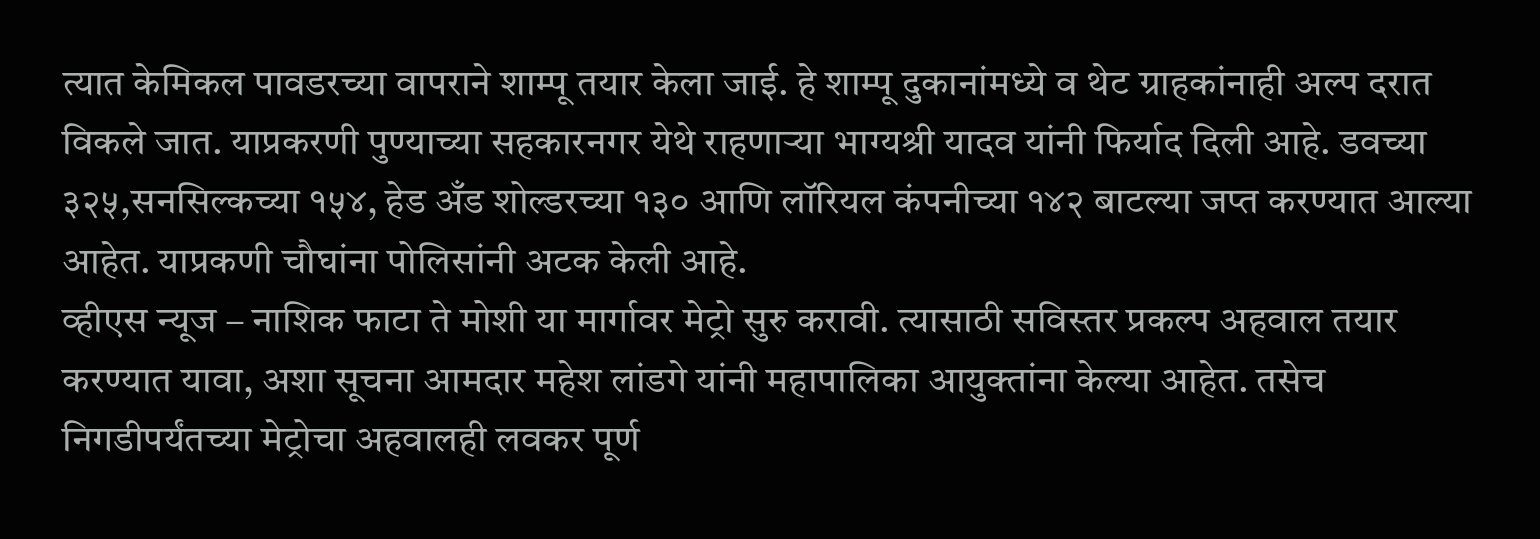त्यात केमिकल पावडरच्या वापराने शाम्पू तयार केला जाई. हे शाम्पू दुकानांमध्ये व थेट ग्राहकांनाही अल्प दरात विकले जात. याप्रकरणी पुण्याच्या सहकारनगर येथे राहणाऱ्या भाग्यश्री यादव यांनी फिर्याद दिली आहे. डवच्या ३२५,सनसिल्कच्या १५४, हेड अँड शोल्डरच्या १३० आणि लॉरियल कंपनीच्या १४२ बाटल्या जप्त करण्यात आल्या आहेत. याप्रकणी चौघांना पोलिसांनी अटक केली आहे.
व्हीएस न्यूज – नाशिक फाटा ते मोशी या मार्गावर मेट्रो सुरु करावी. त्यासाठी सविस्तर प्रकल्प अहवाल तयार करण्यात यावा, अशा सूचना आमदार महेश लांडगे यांनी महापालिका आयुक्तांना केल्या आहेत. तसेच निगडीपर्यंतच्या मेट्रोचा अहवालही लवकर पूर्ण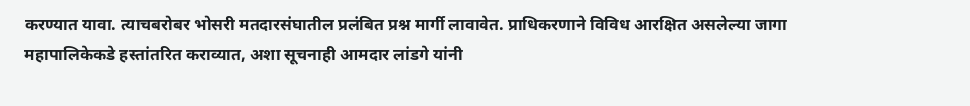करण्यात यावा. त्याचबरोबर भोसरी मतदारसंघातील प्रलंबित प्रश्न मार्गी लावावेत. प्राधिकरणाने विविध आरक्षित असलेल्या जागा महापालिकेकडे हस्तांतरित कराव्यात, अशा सूचनाही आमदार लांडगे यांनी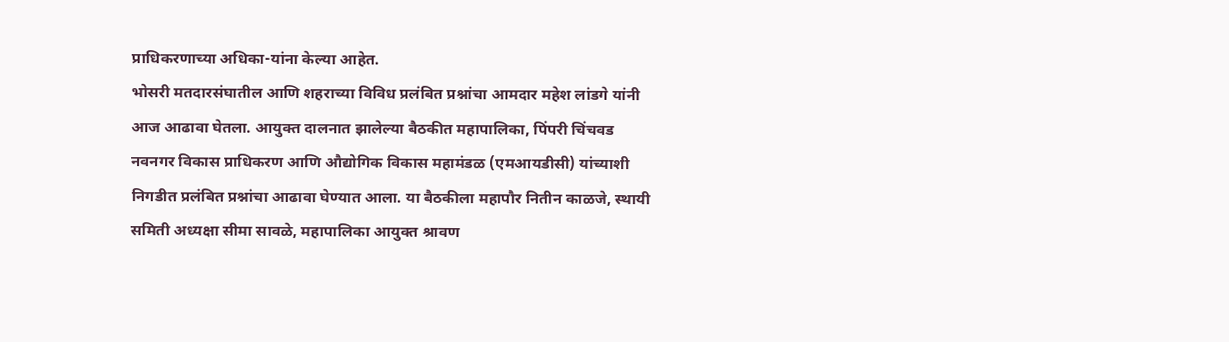प्राधिकरणाच्या अधिका-यांना केल्या आहेत.
भोसरी मतदारसंघातील आणि शहराच्या विविध प्रलंबित प्रश्नांचा आमदार महेश लांडगे यांनी आज आढावा घेतला. आयुक्त दालनात झालेल्या बैठकीत महापालिका, पिंपरी चिंचवड नवनगर विकास प्राधिकरण आणि औद्योगिक विकास महामंडळ (एमआयडीसी) यांच्याशी निगडीत प्रलंबित प्रश्नांचा आढावा घेण्यात आला. या बैठकीला महापौर नितीन काळजे, स्थायी समिती अध्यक्षा सीमा सावळे, महापालिका आयुक्त श्रावण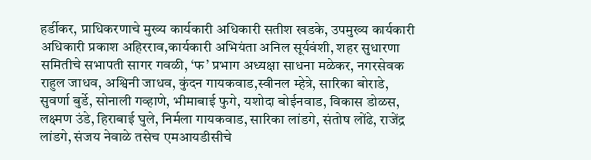हर्डीकर, प्राधिकरणाचे मुख्य कार्यकारी अधिकारी सतीश खडके, उपमुख्य कार्यकारी अधिकारी प्रकाश अहिरराव,कार्यकारी अभियंता अनिल सूर्यवंशी, शहर सुधारणा समितीचे सभापती सागर गवळी, ‘फ’ प्रभाग अध्यक्षा साधना मळेकर, नगरसेवक राहुल जाधव, अश्विनी जाधव, कुंदन गायकवाड,स्वीनल म्हेत्रे, सारिका बोराडे, सुवर्णा बुर्डे, सोनाली गव्हाणे, भीमाबाई फुगे, यशोदा बोईनवाड, विकास डोळस, लक्ष्मण उंडे, हिराबाई घुले, निर्मला गायकवाड, सारिका लांडगे, संतोष लोंढे, राजेंद्र लांडगे, संजय नेवाळे तसेच एमआयडीसीचे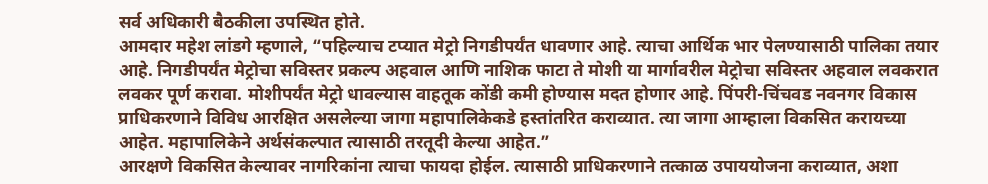सर्व अधिकारी बैठकीला उपस्थित होते.
आमदार महेश लांडगे म्हणाले, “पहिल्याच टप्यात मेट्रो निगडीपर्यंत धावणार आहे. त्याचा आर्थिक भार पेलण्यासाठी पालिका तयार आहे. निगडीपर्यंत मेट्रोचा सविस्तर प्रकल्प अहवाल आणि नाशिक फाटा ते मोशी या मार्गावरील मेट्रोचा सविस्तर अहवाल लवकरात लवकर पूर्ण करावा. मोशीपर्यंत मेट्रो धावल्यास वाहतूक कोंडी कमी होण्यास मदत होणार आहे. पिंपरी-चिंचवड नवनगर विकास प्राधिकरणाने विविध आरक्षित असलेल्या जागा महापालिकेकडे हस्तांतरित कराव्यात. त्या जागा आम्हाला विकसित करायच्या आहेत. महापालिकेने अर्थसंकल्पात त्यासाठी तरतूदी केल्या आहेत.”
आरक्षणे विकसित केल्यावर नागरिकांना त्याचा फायदा होईल. त्यासाठी प्राधिकरणाने तत्काळ उपाययोजना कराव्यात, अशा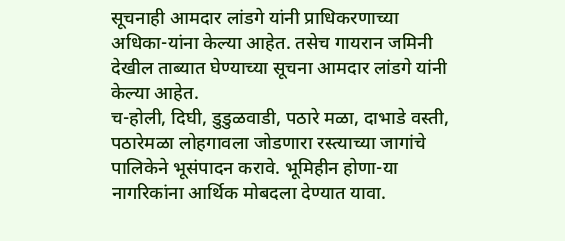सूचनाही आमदार लांडगे यांनी प्राधिकरणाच्या अधिका-यांना केल्या आहेत. तसेच गायरान जमिनी देखील ताब्यात घेण्याच्या सूचना आमदार लांडगे यांनी केल्या आहेत.
च-होली, दिघी, डुडुळवाडी, पठारे मळा, दाभाडे वस्ती, पठारेमळा लोहगावला जोडणारा रस्त्याच्या जागांचे पालिकेने भूसंपादन करावे. भूमिहीन होणा-या नागरिकांना आर्थिक मोबदला देण्यात यावा.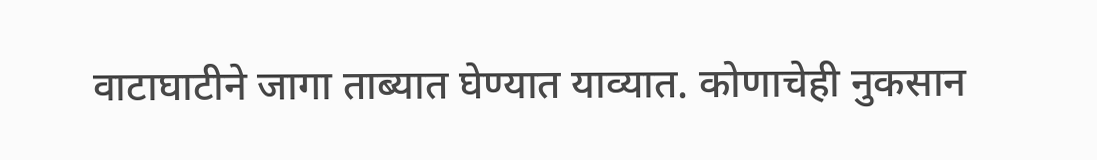वाटाघाटीने जागा ताब्यात घेण्यात याव्यात. कोणाचेही नुकसान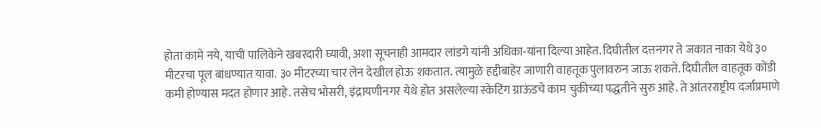होता कामे नये, याची पालिकेने खबरदारी घ्यावी, अशा सूचनाही आमदार लांडगे यांनी अधिका-यांना दिल्या आहेत. दिघीतील दत्तनगर ते जकात नाका येथे ३० मीटरचा पूल बांधण्यात यावा. ३० मीटरच्या चार लेन देखील होऊ शकतात. त्यामुळे हद्दीबाहेर जाणारी वाहतूक पुलावरुन जाऊ शकते. दिघीतील वाहतूक कोंडी कमी होण्यास मदत होणार आहे. तसेच भोसरी, इंद्रायणीनगर येथे होत असलेल्या स्केटिंग ग्राऊंडचे काम चुकीच्या पद्धतीने सुरु आहे. ते आंतरराष्ट्रीय दर्जाप्रमाणे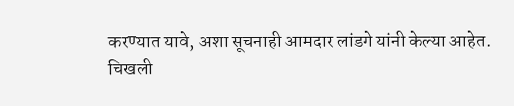करण्यात यावे, अशा सूचनाही आमदार लांडगे यांनी केल्या आहेत.
चिखली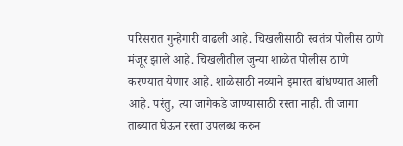परिसरात गुन्हेगारी वाढली आहे. चिखलीसाठी स्वतंत्र पोलीस ठाणे मंजूर झाले आहे. चिखलीतील जुन्या शाळेत पोलीस ठाणे करण्यात येणार आहे. शाळेसाठी नव्याने इमारत बांधण्यात आली आहे. परंतु, त्या जागेकडे जाण्यासाठी रस्ता नाही. ती जागा ताब्यात घेऊन रस्ता उपलब्ध करुन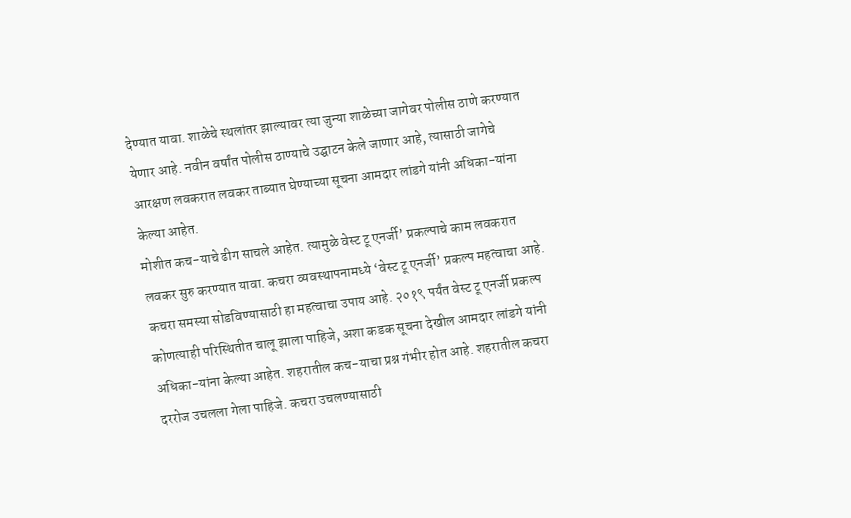देण्यात यावा. शाळेचे स्थलांतर झाल्यावर त्या जुन्या शाळेच्या जागेवर पोलीस ठाणे करण्यात येणार आहे. नवीन वर्षांत पोलीस ठाण्याचे उद्घाटन केले जाणार आहे, त्यासाठी जागेचे आरक्षण लवकरात लवकर ताब्यात घेण्याच्या सूचना आमदार लांडगे यांनी अधिका-यांना केल्या आहेत.
मोशीत कच-याचे ढीग साचले आहेत. त्यामुळे वेस्ट टू एनर्जी’ प्रकल्पाचे काम लवकरात लवकर सुरु करण्यात यावा. कचरा व्यवस्थापनामध्ये ‘वेस्ट टू एनर्जी’ प्रकल्प महत्वाचा आहे. कचरा समस्या सोडविण्यासाठी हा महत्वाचा उपाय आहे. २०१९ पर्यंत वेस्ट टू एनर्जी प्रकल्प कोणत्याही परिस्थितीत चालू झाला पाहिजे, अशा कडक सूचना देखील आमदार लांडगे यांनी अधिका-यांना केल्या आहेत. शहरातील कच-याचा प्रश्न गंभीर होत आहे. शहरातील कचरा दररोज उचलला गेला पाहिजे. कचरा उचलण्यासाठी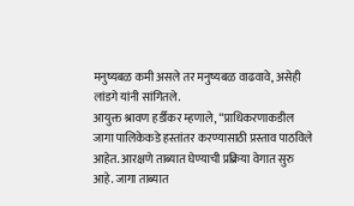मनुष्यबळ कमी असले तर मनुष्यबळ वाढवावे, असेही लांडगे यांनी सांगितले.
आयुक्त श्रावण हर्डीकर म्हणाले, “प्राधिकरणाकडील जागा पालिकेकडे हस्तांतर करण्यासाठी प्रस्ताव पाठविले आहेत. आरक्षणे ताब्यात घेण्याची प्रक्रिया वेगात सुरु आहे. जागा ताब्यात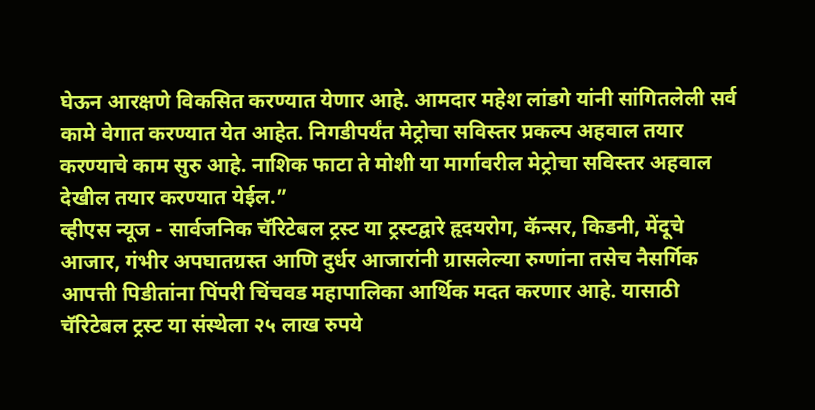घेऊन आरक्षणे विकसित करण्यात येणार आहे. आमदार महेश लांडगे यांनी सांगितलेली सर्व कामे वेगात करण्यात येत आहेत. निगडीपर्यंत मेट्रोचा सविस्तर प्रकल्प अहवाल तयार करण्याचे काम सुरु आहे. नाशिक फाटा ते मोशी या मार्गावरील मेट्रोचा सविस्तर अहवाल देखील तयार करण्यात येईल.”
व्हीएस न्यूज - सार्वजनिक चॅरिटेबल ट्रस्ट या ट्रस्टद्वारे हृदयरोग, कॅन्सर, किडनी, मेंदूचे आजार, गंभीर अपघातग्रस्त आणि दुर्धर आजारांनी ग्रासलेल्या रुग्णांना तसेच नैसर्गिक आपत्ती पिडीतांना पिंपरी चिंचवड महापालिका आर्थिक मदत करणार आहे. यासाठी चॅरिटेबल ट्रस्ट या संस्थेला २५ लाख रुपये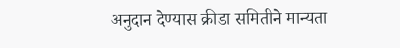अनुदान देण्यास क्रीडा समितीने मान्यता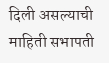दिली असल्याची माहिती सभापती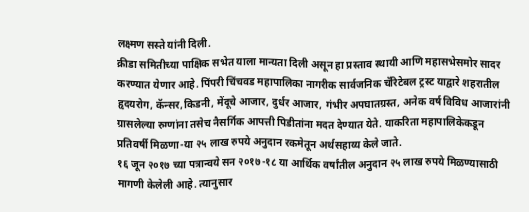लक्ष्मण सस्ते यांनी दिली.
क्रीडा समितीच्या पाक्षिक सभेत याला मान्यता दिली असून हा प्रस्ताव स्थायी आणि महासभेसमोर सादर करण्यात येणार आहे. पिंपरी चिंचवड महापालिका नागरीक सार्वजनिक चॅरिटेबल ट्रस्ट याद्वारे शहरातील हृदयरोग, कॅन्सर,किडनी, मेंदूचे आजार, दुर्धर आजार, गंभीर अपघातग्रस्त, अनेक वर्ष विविध आजारांनी ग्रासलेल्या रुग्णांना तसेच नैसर्गिक आपत्ती पिडीतांना मदत देण्यात येते. याकरिता महापालिकेकडून प्रतिवर्षी मिळणा-या २५ लाख रुपये अनुदान रकमेतून अर्थसहाय्य केले जाते.
१६ जून २०१७ च्या पत्रान्वये सन २०१७-१८ या आर्थिक वर्षांतील अनुदान २५ लाख रुपये मिळण्यासाठी मागणी केलेली आहे. त्यानुसार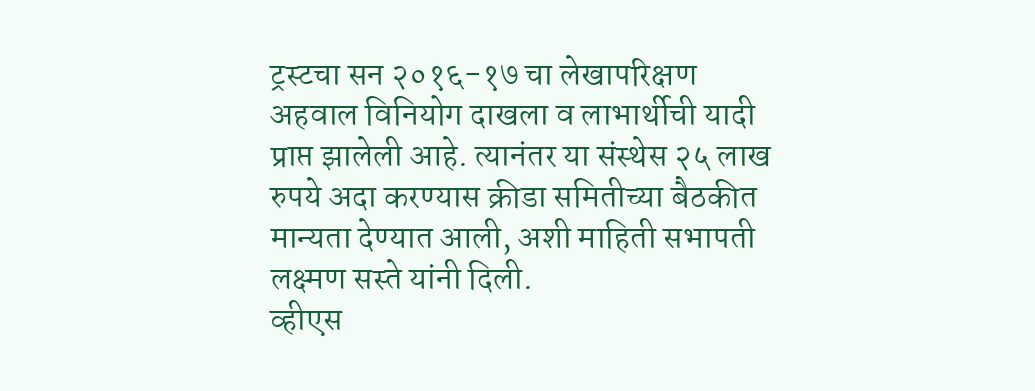ट्रस्टचा सन २०१६-१७ चा लेखापरिक्षण अहवाल विनियोग दाखला व लाभार्थीची यादी प्राप्त झालेली आहे. त्यानंतर या संस्थेस २५ लाख रुपये अदा करण्यास क्रीडा समितीच्या बैठकीत मान्यता देण्यात आली, अशी माहिती सभापती लक्ष्मण सस्ते यांनी दिली.
व्हीएस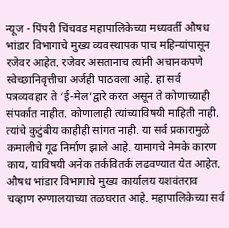न्यूज - पिंपरी चिंचवड महापालिकेच्या मध्यवर्ती औषध भांडार विभागाचे मुख्य व्यवस्थापक पाच महिन्यांपासून रजेवर आहेत. रजेवर असतानाच त्यांनी अचानकपणे स्वेच्छानिवृत्तीचा अर्जही पाठवला आहे. हा सर्व पत्रव्यवहार ते ‘ई-मेल’द्वारे करत असून ते कोणाच्याही संपर्कात नाहीत. कोणालाही त्यांच्याविषयी माहिती नाही. त्यांचे कुटुंबीय काहीही सांगत नाही. या सर्व प्रकारामुळे कमालीचे गूढ निर्माण झाले आहे. यामागचे नेमके कारण काय, याविषयी अनेक तर्कवितर्क लढवण्यात येत आहेत.
औषध भांडार विभागाचे मुख्य कार्यालय यशवंतराव चव्हाण रुग्णालयाच्या तळघरात आहे. महापालिकेच्या सर्व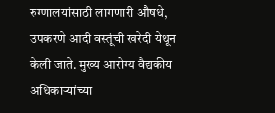रुग्णालयांसाठी लागणारी औषधे, उपकरणे आदी वस्तूंची खरेदी येथून केली जाते. मुख्य आरोग्य वैद्यकीय अधिकाऱ्यांच्या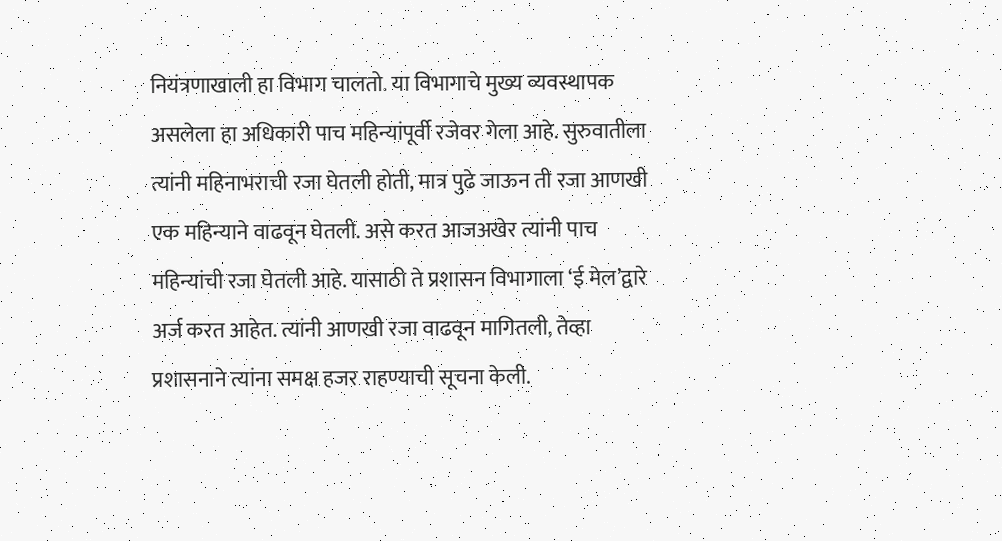नियंत्रणाखाली हा विभाग चालतो. या विभागाचे मुख्य व्यवस्थापक असलेला हा अधिकारी पाच महिन्यांपूर्वी रजेवर गेला आहे. सुरुवातीला त्यांनी महिनाभराची रजा घेतली होती, मात्र पुढे जाऊन ती रजा आणखी एक महिन्याने वाढवून घेतली. असे करत आजअखेर त्यांनी पाच महिन्यांची रजा घेतली आहे. यासाठी ते प्रशासन विभागाला ‘ई मेल’द्वारे अर्ज करत आहेत. त्यांनी आणखी रजा वाढवून मागितली, तेव्हा प्रशासनाने त्यांना समक्ष हजर राहण्याची सूचना केली.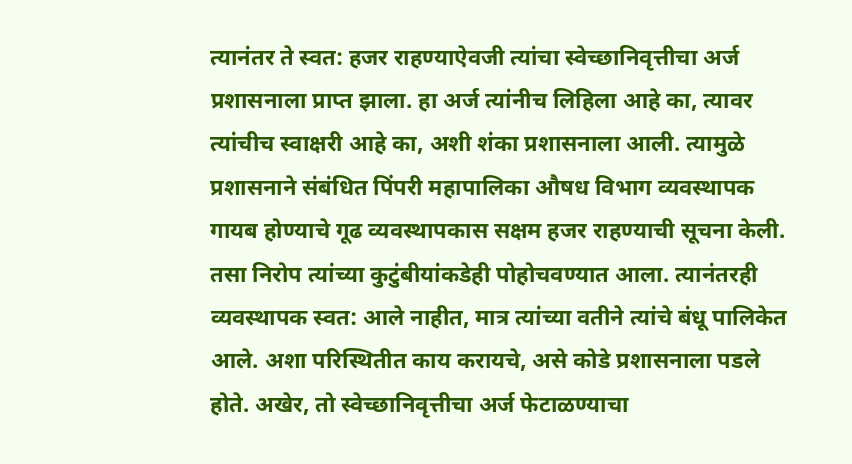त्यानंतर ते स्वत: हजर राहण्याऐवजी त्यांचा स्वेच्छानिवृत्तीचा अर्ज प्रशासनाला प्राप्त झाला. हा अर्ज त्यांनीच लिहिला आहे का, त्यावर त्यांचीच स्वाक्षरी आहे का, अशी शंका प्रशासनाला आली. त्यामुळे प्रशासनाने संबंधित पिंपरी महापालिका औषध विभाग व्यवस्थापक गायब होण्याचे गूढ व्यवस्थापकास सक्षम हजर राहण्याची सूचना केली. तसा निरोप त्यांच्या कुटुंबीयांकडेही पोहोचवण्यात आला. त्यानंतरही व्यवस्थापक स्वत: आले नाहीत, मात्र त्यांच्या वतीने त्यांचे बंधू पालिकेत आले. अशा परिस्थितीत काय करायचे, असे कोडे प्रशासनाला पडले होते. अखेर, तो स्वेच्छानिवृत्तीचा अर्ज फेटाळण्याचा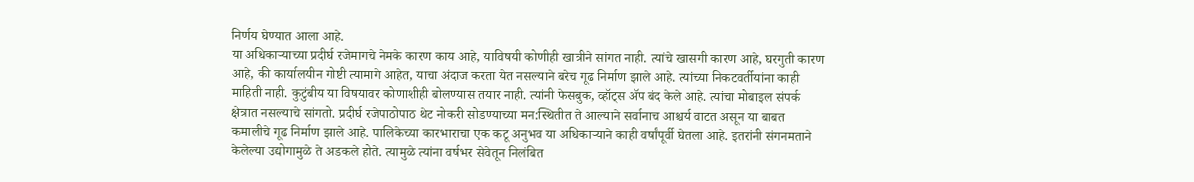निर्णय घेण्यात आला आहे.
या अधिकाऱ्याच्या प्रदीर्घ रजेमागचे नेमके कारण काय आहे, याविषयी कोणीही खात्रीने सांगत नाही. त्यांचे खासगी कारण आहे, घरगुती कारण आहे, की कार्यालयीन गोष्टी त्यामागे आहेत, याचा अंदाज करता येत नसल्याने बरेच गूढ निर्माण झाले आहे. त्यांच्या निकटवर्तीयांना काही माहिती नाही. कुटुंबीय या विषयावर कोणाशीही बोलण्यास तयार नाही. त्यांनी फेसबुक, व्हॉट्स ॲप बंद केले आहे. त्यांचा मोबाइल संपर्क क्षेत्रात नसल्याचे सांगतो. प्रदीर्घ रजेपाठोपाठ थेट नोकरी सोडण्याच्या मन:स्थितीत ते आल्याने सर्वानाच आश्चर्य वाटत असून या बाबत कमालीचे गूढ निर्माण झाले आहे. पालिकेच्या कारभाराचा एक कटू अनुभव या अधिकाऱ्याने काही वर्षांपूर्वी घेतला आहे. इतरांनी संगनमताने केलेल्या उद्योगामुळे ते अडकले होते. त्यामुळे त्यांना वर्षभर सेवेतून निलंबित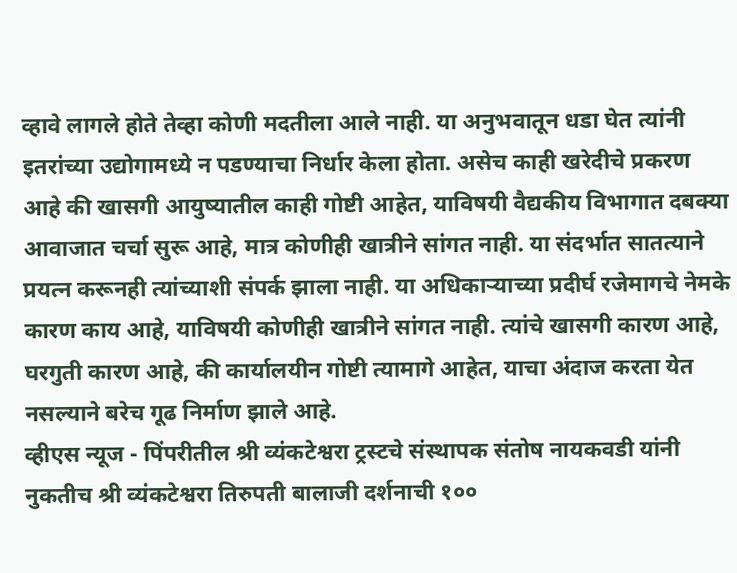व्हावे लागले होते तेव्हा कोणी मदतीला आले नाही. या अनुभवातून धडा घेत त्यांनी इतरांच्या उद्योगामध्ये न पडण्याचा निर्धार केला होता. असेच काही खरेदीचे प्रकरण आहे की खासगी आयुष्यातील काही गोष्टी आहेत, याविषयी वैद्यकीय विभागात दबक्या आवाजात चर्चा सुरू आहे, मात्र कोणीही खात्रीने सांगत नाही. या संदर्भात सातत्याने प्रयत्न करूनही त्यांच्याशी संपर्क झाला नाही. या अधिकाऱ्याच्या प्रदीर्घ रजेमागचे नेमके कारण काय आहे, याविषयी कोणीही खात्रीने सांगत नाही. त्यांचे खासगी कारण आहे, घरगुती कारण आहे, की कार्यालयीन गोष्टी त्यामागे आहेत, याचा अंदाज करता येत नसल्याने बरेच गूढ निर्माण झाले आहे.
व्हीएस न्यूज - पिंपरीतील श्री व्यंकटेश्वरा ट्रस्टचे संस्थापक संतोष नायकवडी यांनी नुकतीच श्री व्यंकटेश्वरा तिरुपती बालाजी दर्शनाची १००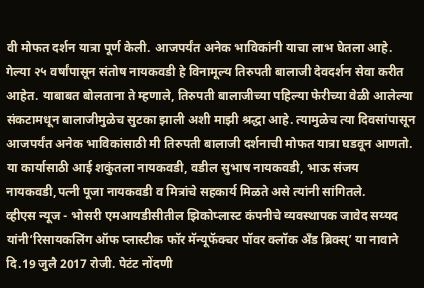वी मोफत दर्शन यात्रा पूर्ण केली. आजपर्यंत अनेक भाविकांनी याचा लाभ घेतला आहे.
गेल्या २५ वर्षांपासून संतोष नायकवडी हे विनामूल्य तिरुपती बालाजी देवदर्शन सेवा करीत आहेत. याबाबत बोलताना ते म्हणाले, तिरुपती बालाजीच्या पहिल्या फेरीच्या वेळी आलेल्या संकटामधून बालाजीमुळेच सुटका झाली अशी माझी श्रद्धा आहे. त्यामुळेच त्या दिवसांपासून आजपर्यंत अनेक भाविकांसाठी मी तिरुपती बालाजी दर्शनाची मोफत यात्रा घडवून आणतो. या कार्यासाठी आई शकुंतला नायकवडी, वडील सुभाष नायकवडी, भाऊ संजय नायकवडी,पत्नी पूजा नायकवडी व मित्रांचे सहकार्य मिळते असे त्यांनी सांगितले.
व्हीएस न्यूज - भोसरी एमआयडीसीतील झिकोप्लास्ट कंपनीचे व्यवस्थापक जावेद सय्यद यांनी‘रिसायकलिंग ऑफ प्लास्टीक फॉर मॅन्यूफॅक्चर पॉवर क्लॉक अँड ब्रिक्स्’ या नावाने दि.19 जुलै 2017 रोजी. पेटंट नोंदणी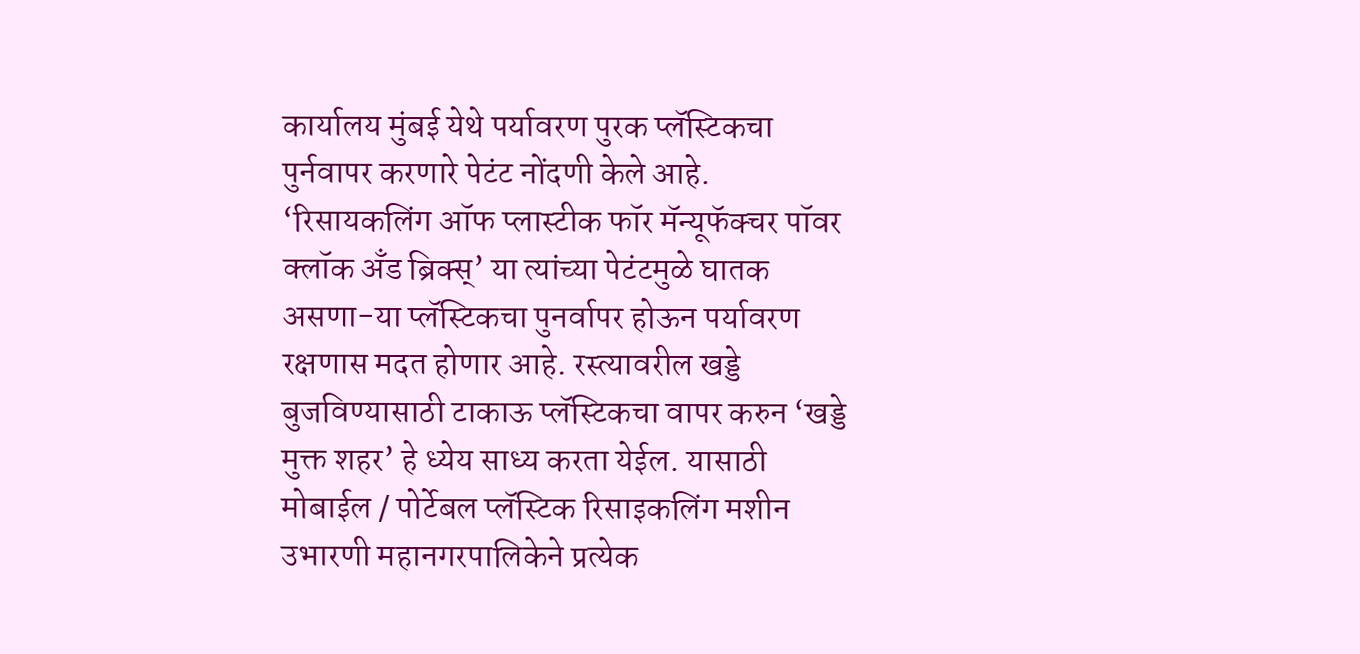कार्यालय मुंबई येथे पर्यावरण पुरक प्लॅस्टिकचा पुर्नवापर करणारे पेटंट नोंदणी केले आहे. ‘रिसायकलिंग ऑफ प्लास्टीक फॉर मॅन्यूफॅक्चर पॉवर क्लॉक अँड ब्रिक्स्’ या त्यांच्या पेटंटमुळे घातक असणा-या प्लॅस्टिकचा पुनर्वापर होऊन पर्यावरण रक्षणास मदत होणार आहे. रस्त्यावरील खड्डे बुजविण्यासाठी टाकाऊ प्लॅस्टिकचा वापर करुन ‘खड्डे मुक्त शहर’ हे ध्येय साध्य करता येईल. यासाठी मोबाईल / पोर्टेबल प्लॅस्टिक रिसाइकलिंग मशीन उभारणी महानगरपालिकेने प्रत्येक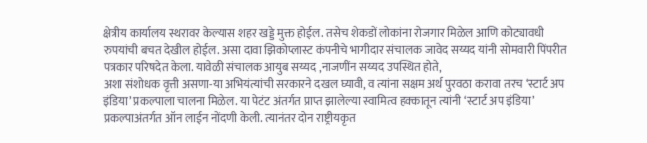क्षेत्रीय कार्यालय स्थरावर केल्यास शहर खड्डे मुक्त होईल. तसेच शेकडों लोकांना रोजगार मिळेल आणि कोट्यावधी रुपयांची बचत देखील होईल. असा दावा झिकोप्लास्ट कंपनीचे भागीदार संचालक जावेद सय्यद यांनी सोमवारी पिंपरीत पत्रकार परिषदेत केला. यावेळी संचालक आयुब सय्यद ,नाजणींन सय्यद उपस्थित होते,
अशा संशोधक वृत्ती असणा-या अभियंत्यांची सरकारने दखल घ्यावी, व त्यांना सक्षम अर्थ पुरवठा करावा तरच ‘स्टार्ट अप इंडिया’ प्रकल्पाला चालना मिळेल. या पेटंट अंतर्गत प्राप्त झालेल्या स्वामित्व हक्कातून त्यांनी ‘स्टार्ट अप इंडिया’ प्रकल्पाअंतर्गत ऑन लाईन नोंदणी केली. त्यानंतर दोन राष्ट्रीयकृत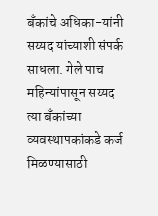बँकांचे अधिका-यांनी सय्यद यांच्याशी संपर्क साधला. गेले पाच महिन्यांपासून सय्यद त्या बँकांच्या व्यवस्थापकांकडे कर्ज मिळण्यासाठी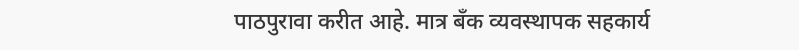पाठपुरावा करीत आहे. मात्र बँक व्यवस्थापक सहकार्य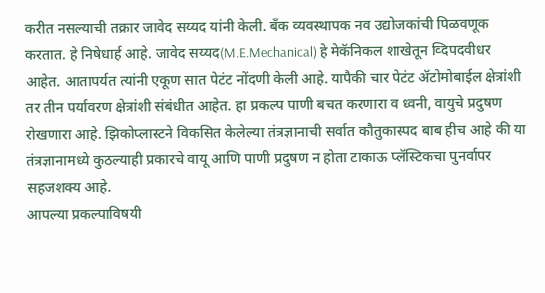करीत नसल्याची तक्रार जावेद सय्यद यांनी केली. बँक व्यवस्थापक नव उद्योजकांची पिळवणूक करतात. हे निषेधार्ह आहे. जावेद सय्यद(M.E.Mechanical) हे मेकॅनिकल शाखेतून व्दिपदवीधर आहेत. आतापर्यत त्यांनी एकूण सात पेटंट नोंदणी केली आहे. यापैकी चार पेटंट ॲटोमोबाईल क्षेत्रांशी तर तीन पर्यावरण क्षेत्रांशी संबंधीत आहेत. हा प्रकल्प पाणी बचत करणारा व ध्वनी, वायुचे प्रदुषण रोखणारा आहे. झिकोप्लास्टने विकसित केलेल्या तंत्रज्ञानाची सर्वात कौतुकास्पद बाब हीच आहे की या तंत्रज्ञानामध्ये कुठल्याही प्रकारचे वायू आणि पाणी प्रदुषण न होता टाकाऊ प्लॅस्टिकचा पुनर्वापर सहजशक्य आहे.
आपल्या प्रकल्पाविषयी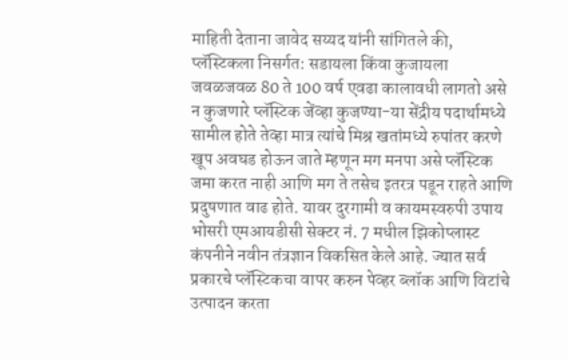माहिती देताना जावेद सय्यद यांनी सांगितले की, प्लॅस्टिकला निसर्गत: सडायला किंवा कुजायला जवळजवळ 80 ते 100 वर्ष एवढा कालावधी लागतो असे न कुजणारे प्लॅस्टिक जेंव्हा कुजण्या-या सेंद्रीय पदार्थामध्ये सामील होते तेव्हा मात्र त्यांचे मिश्र खतांमध्ये रुपांतर करणे खूप अवघड होऊन जाते म्हणून मग मनपा असे प्लॅस्टिक जमा करत नाही आणि मग ते तसेच इतरत्र पडून राहते आणि प्रदुषणात वाढ होते. यावर दुरगामी व कायमस्वरुपी उपाय भोसरी एमआयडीसी सेक्टर नं. 7 मधील झिकोप्लास्ट कंपनीने नवीन तंत्रज्ञान विकसित केले आहे. ज्यात सर्व प्रकारचे प्लॅस्टिकचा वापर करुन पेव्हर ब्लॉक आणि विटांचे उत्पादन करता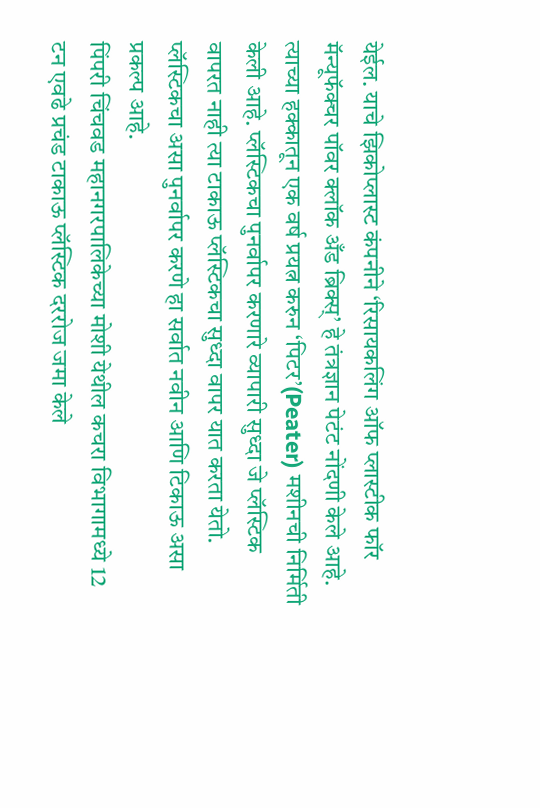येईल. याचे झिकोप्लास्ट कंपनीने ‘रिसायकलिंग ऑफ प्लास्टीक फॉर मॅन्यूफॅक्चर पॉवर क्लॉक अँड ब्रिक्स्’ हे तंत्रज्ञान पेटंट नोंदणी केले आहे. त्याच्या हक्कातून एक वर्ष प्रयत्न करुन ‘पिटर’(Peater) मशीनची निर्मिती केली आहे. प्लॅस्टिकचा पुनर्वापर करणारे व्यापारी सुध्दा जे प्लॅस्टिक वापरत नाही त्या टाकाऊ प्लॅस्टिकचा सुध्दा वापर यात करता येतो. प्लॅस्टिकचा असा पुनर्वापर करणे हा सर्वात नवीन आणि टिकाऊ असा प्रकल्प आहे.
पिंपरी चिंचवड महानगरपालिकेच्या मोशी येथील कचरा विभागामध्ये 12 टन एवढे प्रचंड टाकाऊ प्लॅस्टिक दररोज जमा केले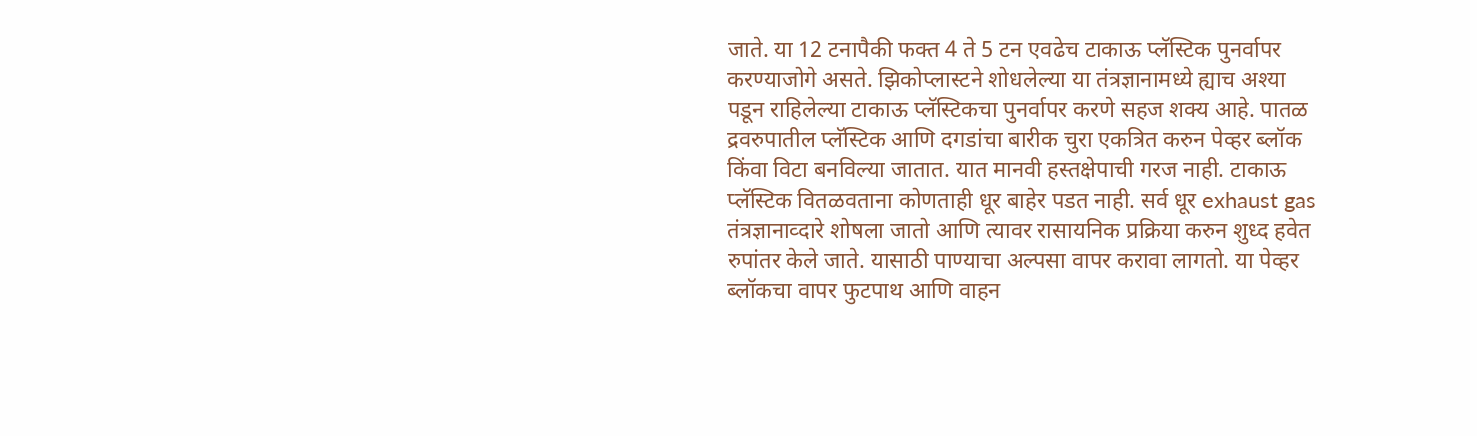जाते. या 12 टनापैकी फक्त 4 ते 5 टन एवढेच टाकाऊ प्लॅस्टिक पुनर्वापर करण्याजोगे असते. झिकोप्लास्टने शोधलेल्या या तंत्रज्ञानामध्ये ह्याच अश्या पडून राहिलेल्या टाकाऊ प्लॅस्टिकचा पुनर्वापर करणे सहज शक्य आहे. पातळ द्रवरुपातील प्लॅस्टिक आणि दगडांचा बारीक चुरा एकत्रित करुन पेव्हर ब्लॉक किंवा विटा बनविल्या जातात. यात मानवी हस्तक्षेपाची गरज नाही. टाकाऊ प्लॅस्टिक वितळवताना कोणताही धूर बाहेर पडत नाही. सर्व धूर exhaust gas तंत्रज्ञानाव्दारे शोषला जातो आणि त्यावर रासायनिक प्रक्रिया करुन शुध्द हवेत रुपांतर केले जाते. यासाठी पाण्याचा अल्पसा वापर करावा लागतो. या पेव्हर ब्लॉकचा वापर फुटपाथ आणि वाहन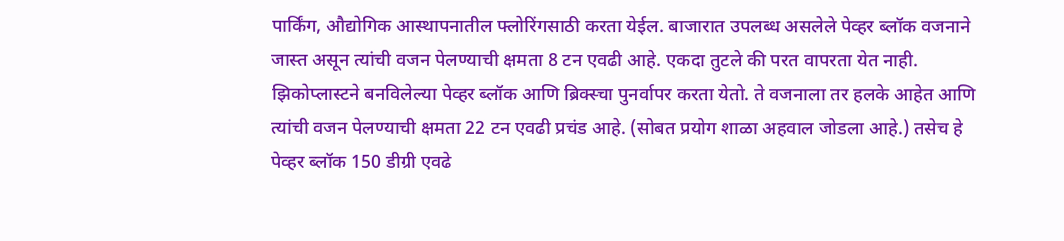पार्किंग, औद्योगिक आस्थापनातील फ्लोरिंगसाठी करता येईल. बाजारात उपलब्ध असलेले पेव्हर ब्लॉक वजनाने जास्त असून त्यांची वजन पेलण्याची क्षमता 8 टन एवढी आहे. एकदा तुटले की परत वापरता येत नाही. झिकोप्लास्टने बनविलेल्या पेव्हर ब्लॉक आणि ब्रिक्स्चा पुनर्वापर करता येतो. ते वजनाला तर हलके आहेत आणि त्यांची वजन पेलण्याची क्षमता 22 टन एवढी प्रचंड आहे. (सोबत प्रयोग शाळा अहवाल जोडला आहे.) तसेच हे पेव्हर ब्लॉक 150 डीग्री एवढे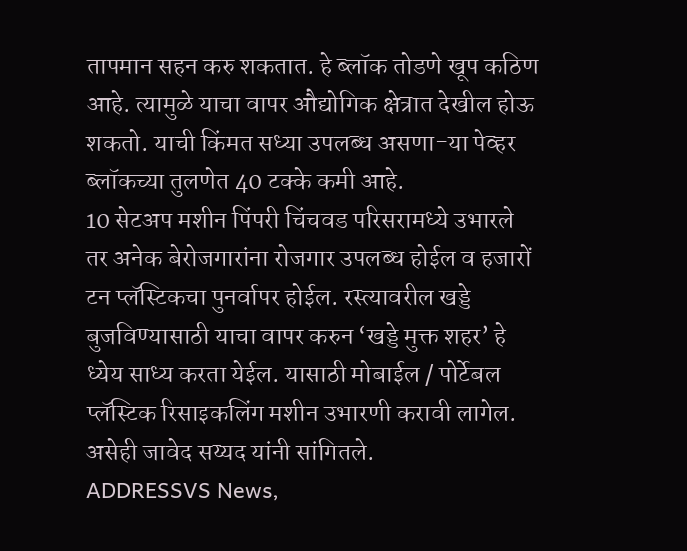तापमान सहन करु शकतात. हे ब्लॉक तोडणे खूप कठिण आहे. त्यामुळे याचा वापर औद्योगिक क्षेत्रात देखील होऊ शकतो. याची किंमत सध्या उपलब्ध असणा-या पेव्हर ब्लॉकच्या तुलणेत 40 टक्के कमी आहे.
10 सेटअप मशीन पिंपरी चिंचवड परिसरामध्ये उभारले तर अनेक बेरोजगारांना रोजगार उपलब्ध होईल व हजारों टन प्लॅस्टिकचा पुनर्वापर होईल. रस्त्यावरील खड्डे बुजविण्यासाठी याचा वापर करुन ‘खड्डे मुक्त शहर’ हे ध्येय साध्य करता येईल. यासाठी मोबाईल / पोर्टेबल प्लॅस्टिक रिसाइकलिंग मशीन उभारणी करावी लागेल. असेही जावेद सय्यद यांनी सांगितले.
ADDRESSVS News,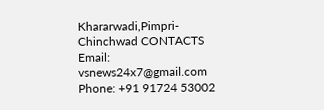Khararwadi,Pimpri-Chinchwad CONTACTS Email: vsnews24x7@gmail.com Phone: +91 91724 53002